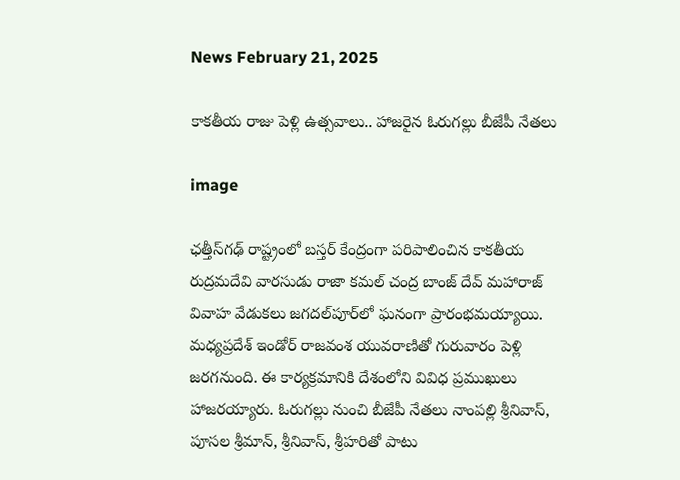News February 21, 2025

కాకతీయ రాజు పెళ్లి ఉత్సవాలు.. హాజరైన ఓరుగల్లు బీజేపీ నేతలు

image

ఛత్తీస్‌గఢ్ రాష్ట్రంలో బస్తర్ కేంద్రంగా పరిపాలించిన కాకతీయ రుద్రమదేవి వారసుడు రాజా కమల్ చంద్ర బాంజ్ దేవ్ మహారాజ్ వివాహ వేడుకలు జగదల్‌పూర్‌లో ఘనంగా ప్రారంభమయ్యాయి. మధ్యప్రదేశ్ ఇండోర్ రాజవంశ యువరాణితో గురువారం పెళ్లి జరగనుంది. ఈ కార్యక్రమానికి దేశంలోని వివిధ ప్రముఖులు హాజరయ్యారు. ఓరుగల్లు నుంచి బీజేపీ నేతలు నాంపల్లి శ్రీనివాస్, పూసల శ్రీమాన్, శ్రీనివాస్, శ్రీహరితో పాటు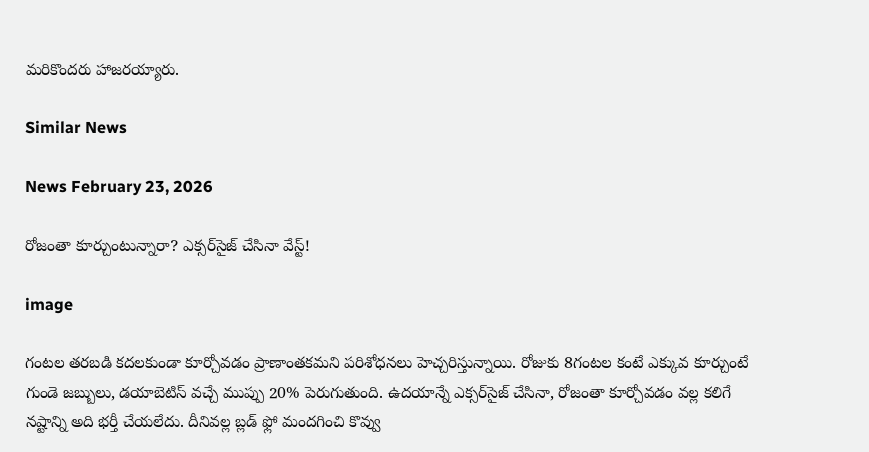మరికొందరు హాజరయ్యారు.

Similar News

News February 23, 2026

రోజంతా కూర్చుంటున్నారా? ఎక్సర్‌సైజ్ చేసినా వేస్ట్!

image

గంటల తరబడి కదలకుండా కూర్చోవడం ప్రాణాంతకమని పరిశోధనలు హెచ్చరిస్తున్నాయి. రోజుకు 8గంటల కంటే ఎక్కువ కూర్చుంటే గుండె జబ్బులు, డయాబెటిస్ వచ్చే ముప్పు 20% పెరుగుతుంది. ఉదయాన్నే ఎక్సర్‌సైజ్ చేసినా, రోజంతా కూర్చోవడం వల్ల కలిగే నష్టాన్ని అది భర్తీ చేయలేదు. దీనివల్ల బ్లడ్ ఫ్లో మందగించి కొవ్వు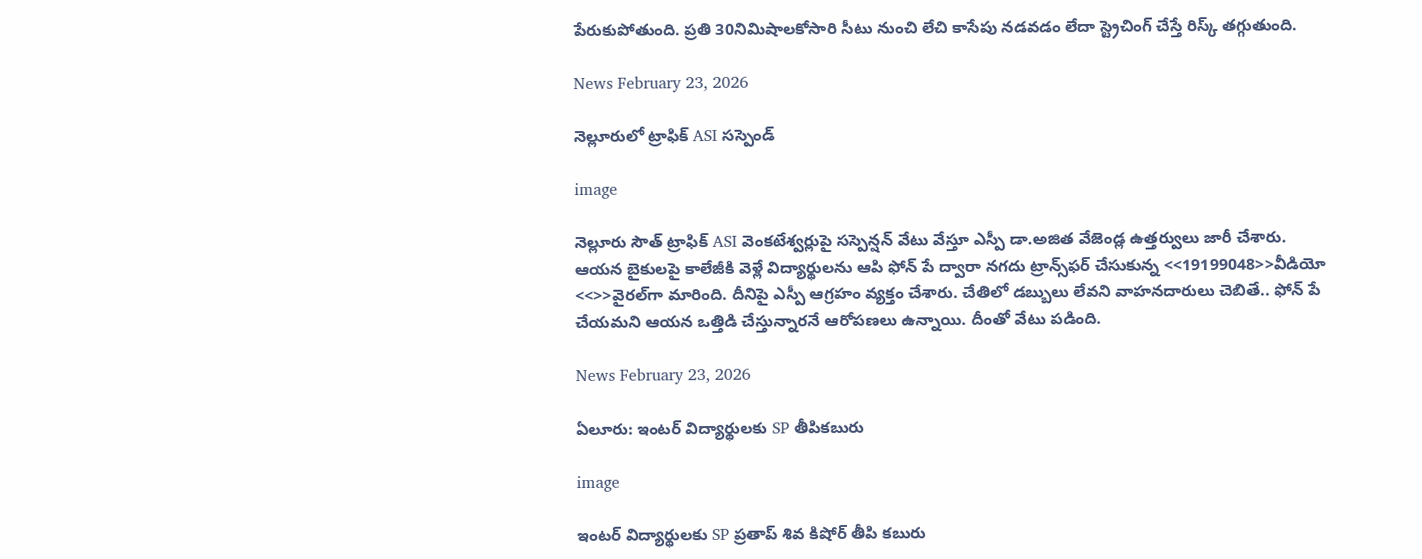పేరుకుపోతుంది. ప్రతి 30నిమిషాలకోసారి సీటు నుంచి లేచి కాసేపు నడవడం లేదా స్ట్రెచింగ్ చేస్తే రిస్క్ తగ్గుతుంది.

News February 23, 2026

నెల్లూరులో ట్రాఫిక్ ASI సస్పెండ్

image

నెల్లూరు సౌత్ ట్రాఫిక్ ASI వెంకటేశ్వర్లుపై సస్పెన్షన్ వేటు వేస్తూ ఎస్పీ డా.అజిత వేజెండ్ల ఉత్తర్వులు జారీ చేశారు. ఆయన బైకులపై కాలేజీకి వెళ్లే విద్యార్థులను ఆపి ఫోన్ పే ద్వారా నగదు ట్రాన్స్‌ఫర్ చేసుకున్న <<19199048>>వీడియో <<>>వైరల్‌గా మారింది. దీనిపై ఎస్పీ ఆగ్రహం వ్యక్తం చేశారు. చేతిలో డబ్బులు లేవని వాహనదారులు చెబితే.. ఫోన్ పే చేయమని ఆయన ఒత్తిడి చేస్తున్నారనే ఆరోపణలు ఉన్నాయి. దీంతో వేటు పడింది.

News February 23, 2026

ఏలూరు: ఇంటర్ విద్యార్థులకు SP తీపికబురు

image

ఇంటర్ విద్యార్థులకు SP ప్రతాప్ శివ కిషోర్ తీపి కబురు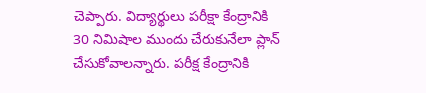చెప్పారు. విద్యార్థులు పరీక్షా కేంద్రానికి 30 నిమిషాల ముందు చేరుకునేలా ప్లాన్ చేసుకోవాలన్నారు. పరీక్ష కేంద్రానికి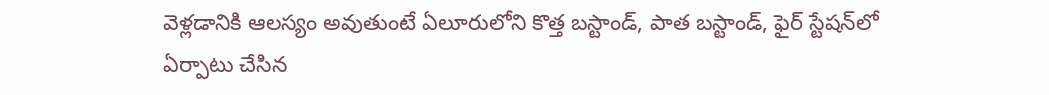వెళ్లడానికి ఆలస్యం అవుతుంటే ఏలూరులోని కొత్త బస్టాండ్, పాత బస్టాండ్, ఫైర్ స్టేషన్‌లో ఏర్పాటు చేసిన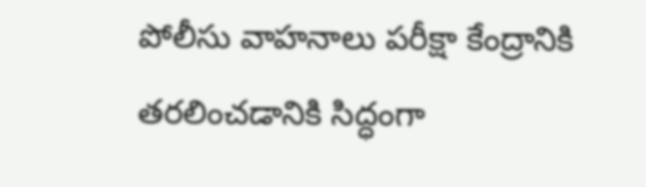పోలీసు వాహనాలు పరీక్షా కేంద్రానికి తరలించడానికి సిద్ధంగా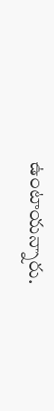ఉంటాయన్నారు.